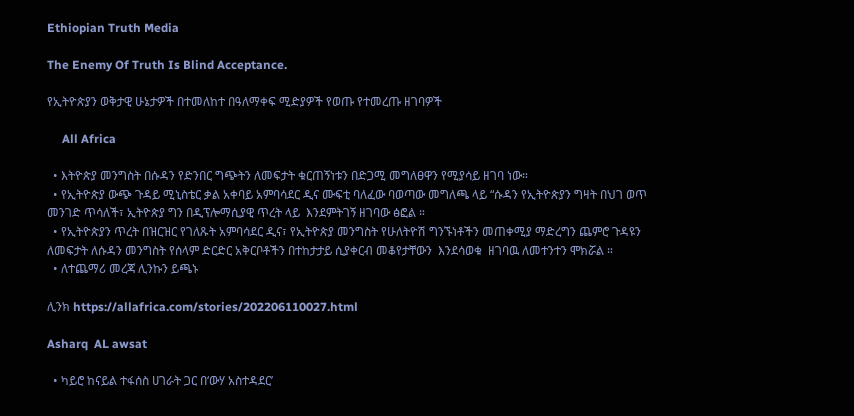Ethiopian Truth Media

The Enemy Of Truth Is Blind Acceptance.

የኢትዮጵያን ወቅታዊ ሁኔታዎች በተመለከተ በዓለማቀፍ ሚድያዎች የወጡ የተመረጡ ዘገባዎች

     All Africa

  • እትዮጵያ መንግስት በሱዳን የድንበር ግጭትን ለመፍታት ቁርጠኝነቱን በድጋሚ መግለፀዋን የሚያሳይ ዘገባ ነው።
  • የኢትዮጵያ ውጭ ጉዳይ ሚኒስቴር ቃል አቀባይ አምባሳደር ዲና ሙፍቲ ባለፈው ባወጣው መግለጫ ላይ “ሱዳን የኢትዮጵያን ግዛት በህገ ወጥ መንገድ ጥሳለች፣ ኢትዮጵያ ግን በዲፕሎማሲያዊ ጥረት ላይ  እንደምትገኝ ዘገባው ፅፎል ።
  • የኢትዮጵያን ጥረት በዝርዝር የገለጹት አምባሳደር ዲና፣ የኢትዮጵያ መንግስት የሁለትዮሽ ግንኙነቶችን መጠቀሚያ ማድረግን ጨምሮ ጉዳዩን ለመፍታት ለሱዳን መንግስት የሰላም ድርድር አቅርቦቶችን በተከታታይ ሲያቀርብ መቆየታቸውን  እንደሳወቁ  ዘገባዉ ለመተንተን ሞክሯል ።
  • ለተጨማሪ መረጃ ሊንኩን ይጫኑ

ሊንክ https://allafrica.com/stories/202206110027.html

Asharq  AL awsat

  • ካይሮ ከናይል ተፋሰስ ሀገራት ጋር በ‘ውሃ አስተዳደር’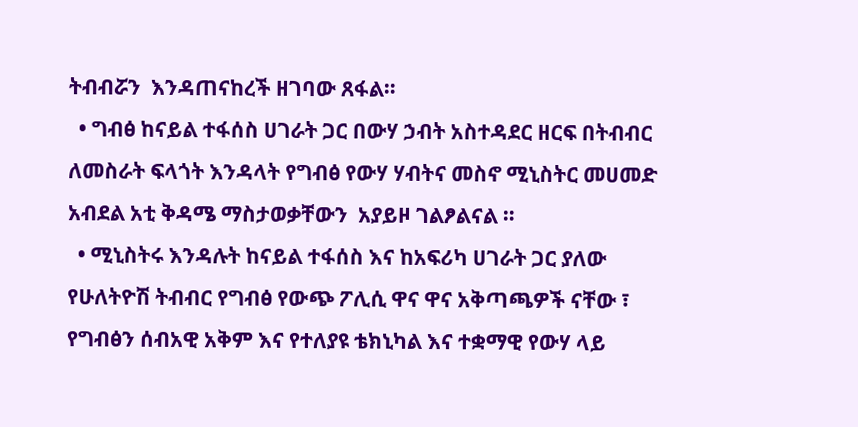ትብብሯን  እንዳጠናከረች ዘገባው ጸፋል።
  • ግብፅ ከናይል ተፋሰስ ሀገራት ጋር በውሃ ኃብት አስተዳደር ዘርፍ በትብብር ለመስራት ፍላጎት እንዳላት የግብፅ የውሃ ሃብትና መስኖ ሚኒስትር መሀመድ አብደል አቲ ቅዳሜ ማስታወቃቸውን  አያይዞ ገልፆልናል ።
  • ሚኒስትሩ እንዳሉት ከናይል ተፋሰስ እና ከአፍሪካ ሀገራት ጋር ያለው የሁለትዮሽ ትብብር የግብፅ የውጭ ፖሊሲ ዋና ዋና አቅጣጫዎች ናቸው ፣ የግብፅን ሰብአዊ አቅም እና የተለያዩ ቴክኒካል እና ተቋማዊ የውሃ ላይ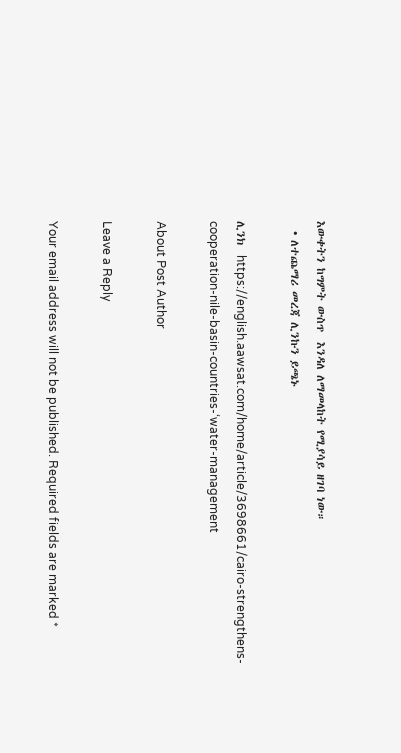እውቀትን ከግምት ውስጥ  እንዳለ ለማመላከት የሚያሳይ ዘገባ ነው።
  • ለተጨማሪ መረጃ ሊንኩን ይጫኑ

ሊንክ  https://english.aawsat.com/home/article/3698661/cairo-strengthens-cooperation-nile-basin-countries-‘water-management

About Post Author

Leave a Reply

Your email address will not be published. Required fields are marked *